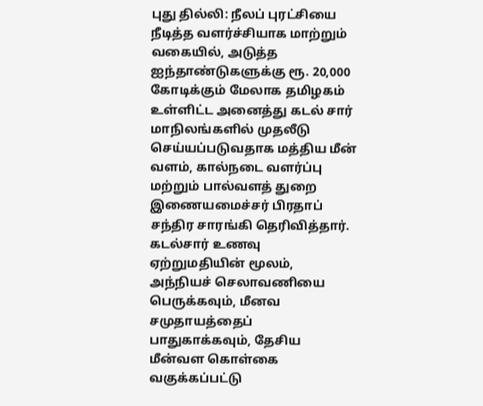புது தில்லி: நீலப் புரட்சியை நீடித்த வளர்ச்சியாக மாற்றும் வகையில், அடுத்த ஐந்தாண்டுகளுக்கு ரூ. 20,000 கோடிக்கும் மேலாக தமிழகம் உள்ளிட்ட அனைத்து கடல் சார் மாநிலங்களில் முதலீடு செய்யப்படுவதாக மத்திய மீன் வளம், கால்நடை வளர்ப்பு மற்றும் பால்வளத் துறை இணையமைச்சர் பிரதாப் சந்திர சாரங்கி தெரிவித்தார்.
கடல்சார் உணவு ஏற்றுமதியின் மூலம், அந்நியச் செலாவணியை பெருக்கவும், மீனவ சமுதாயத்தைப் பாதுகாக்கவும், தேசிய மீன்வள கொள்கை வகுக்கப்பட்டு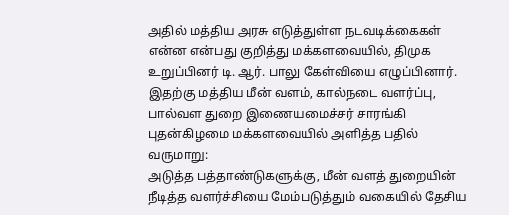அதில் மத்திய அரசு எடுத்துள்ள நடவடிக்கைகள் என்ன என்பது குறித்து மக்களவையில், திமுக உறுப்பினர் டி. ஆர். பாலு கேள்வியை எழுப்பினார். இதற்கு மத்திய மீன் வளம், கால்நடை வளர்ப்பு, பால்வள துறை இணையமைச்சர் சாரங்கி புதன்கிழமை மக்களவையில் அளித்த பதில் வருமாறு:
அடுத்த பத்தாண்டுகளுக்கு, மீன் வளத் துறையின் நீடித்த வளர்ச்சியை மேம்படுத்தும் வகையில் தேசிய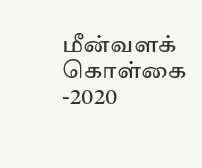மீன்வளக் கொள்கை -2020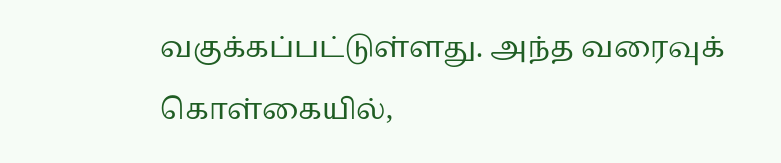வகுக்கப்பட்டுள்ளது. அந்த வரைவுக் கொள்கையில்,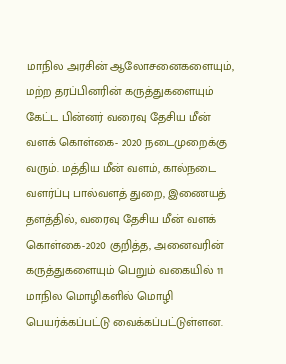மாநில அரசின் ஆலோசனைகளையும், மற்ற தரப்பினரின் கருத்துகளையும் கேட்ட பின்னர் வரைவு தேசிய மீன் வளக் கொள்கை- 2020 நடைமுறைக்கு வரும். மத்திய மீன் வளம், கால்நடை வளர்ப்பு பால்வளத் துறை, இணையத் தளத்தில், வரைவு தேசிய மீன் வளக் கொள்கை-2020 குறித்த, அனைவரின் கருத்துகளையும் பெறும் வகையில் 11 மாநில மொழிகளில் மொழி பெயர்க்கப்பட்டு வைக்கப்பட்டுள்ளன.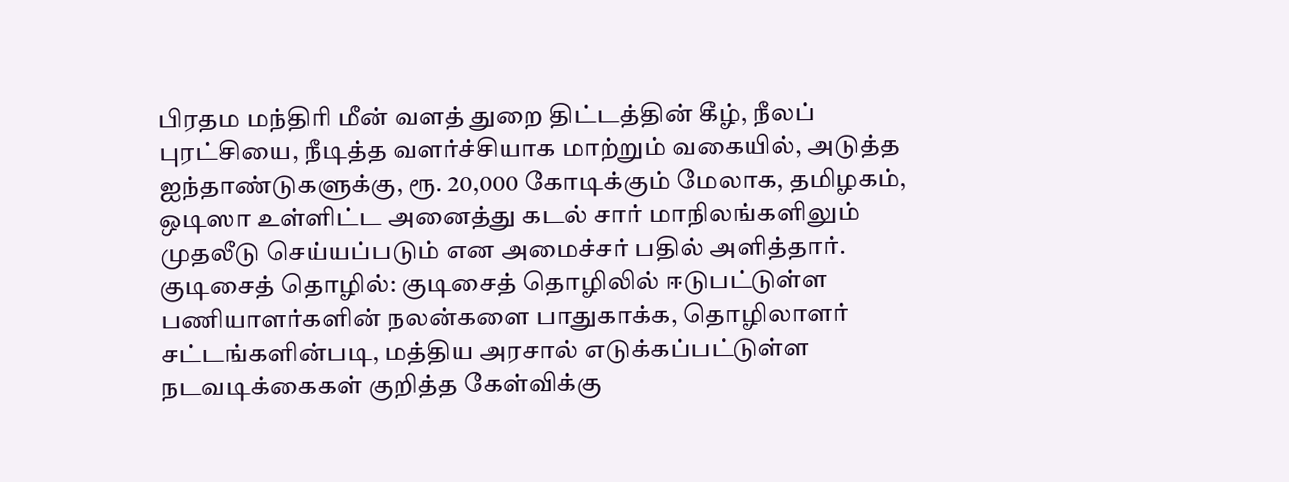பிரதம மந்திரி மீன் வளத் துறை திட்டத்தின் கீழ், நீலப் புரட்சியை, நீடித்த வளர்ச்சியாக மாற்றும் வகையில், அடுத்த ஐந்தாண்டுகளுக்கு, ரூ. 20,000 கோடிக்கும் மேலாக, தமிழகம், ஒடிஸா உள்ளிட்ட அனைத்து கடல் சார் மாநிலங்களிலும் முதலீடு செய்யப்படும் என அமைச்சர் பதில் அளித்தார்.
குடிசைத் தொழில்: குடிசைத் தொழிலில் ஈடுபட்டுள்ள பணியாளர்களின் நலன்களை பாதுகாக்க, தொழிலாளர் சட்டங்களின்படி, மத்திய அரசால் எடுக்கப்பட்டுள்ள நடவடிக்கைகள் குறித்த கேள்விக்கு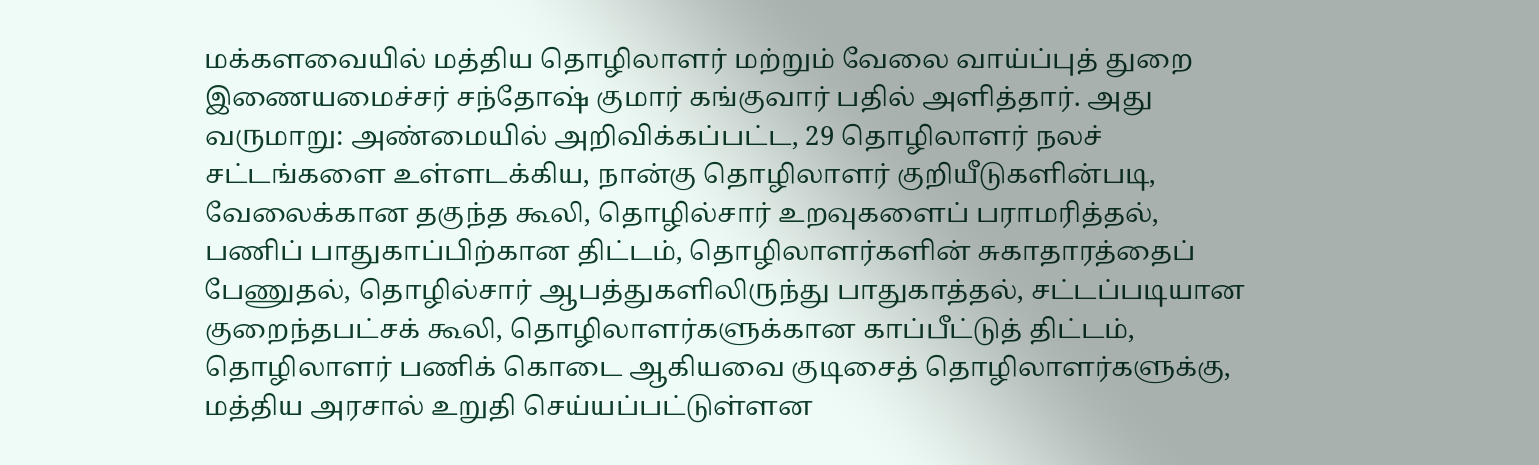மக்களவையில் மத்திய தொழிலாளர் மற்றும் வேலை வாய்ப்புத் துறை இணையமைச்சர் சந்தோஷ் குமார் கங்குவார் பதில் அளித்தார். அது வருமாறு: அண்மையில் அறிவிக்கப்பட்ட, 29 தொழிலாளர் நலச் சட்டங்களை உள்ளடக்கிய, நான்கு தொழிலாளர் குறியீடுகளின்படி, வேலைக்கான தகுந்த கூலி, தொழில்சார் உறவுகளைப் பராமரித்தல், பணிப் பாதுகாப்பிற்கான திட்டம், தொழிலாளர்களின் சுகாதாரத்தைப் பேணுதல், தொழில்சார் ஆபத்துகளிலிருந்து பாதுகாத்தல், சட்டப்படியான குறைந்தபட்சக் கூலி, தொழிலாளர்களுக்கான காப்பீட்டுத் திட்டம், தொழிலாளர் பணிக் கொடை ஆகியவை குடிசைத் தொழிலாளர்களுக்கு, மத்திய அரசால் உறுதி செய்யப்பட்டுள்ளன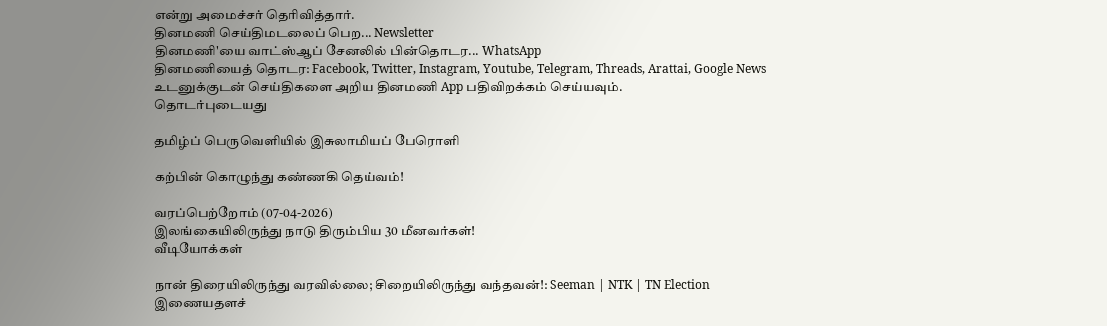என்று அமைச்சர் தெரிவித்தார்.
தினமணி செய்திமடலைப் பெற... Newsletter
தினமணி'யை வாட்ஸ்ஆப் சேனலில் பின்தொடர... WhatsApp
தினமணியைத் தொடர: Facebook, Twitter, Instagram, Youtube, Telegram, Threads, Arattai, Google News
உடனுக்குடன் செய்திகளை அறிய தினமணி App பதிவிறக்கம் செய்யவும்.
தொடர்புடையது

தமிழ்ப் பெருவெளியில் இசுலாமியப் பேரொளி

கற்பின் கொழுந்து கண்ணகி தெய்வம்!

வரப்பெற்றோம் (07-04-2026)
இலங்கையிலிருந்து நாடு திரும்பிய 30 மீனவர்கள்!
வீடியோக்கள்

நான் திரையிலிருந்து வரவில்லை; சிறையிலிருந்து வந்தவன்!: Seeman | NTK | TN Election
இணையதளச்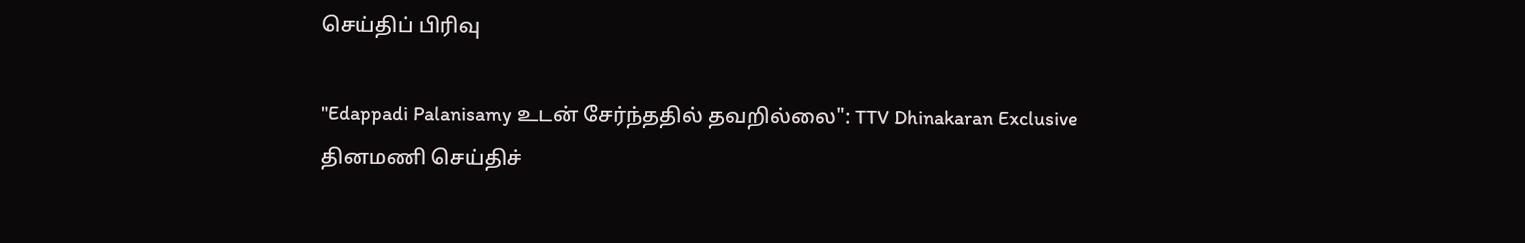செய்திப் பிரிவு

"Edappadi Palanisamy உடன் சேர்ந்ததில் தவறில்லை": TTV Dhinakaran Exclusive
தினமணி செய்திச்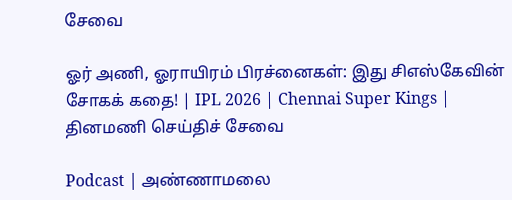சேவை

ஓர் அணி, ஓராயிரம் பிரச்னைகள்: இது சிஎஸ்கேவின் சோகக் கதை! | IPL 2026 | Chennai Super Kings |
தினமணி செய்திச் சேவை

Podcast | அண்ணாமலை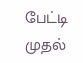பேட்டி முதல்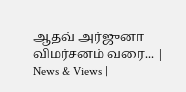ஆதவ் அர்ஜுனா விமர்சனம் வரை... | News & Views |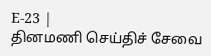E-23 |
தினமணி செய்திச் சேவை